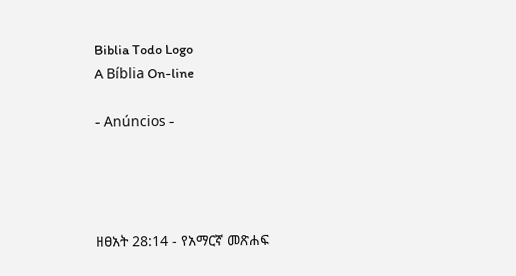Biblia Todo Logo
A Bíblia On-line

- Anúncios -




ዘፀአት 28:14 - የአማርኛ መጽሐፍ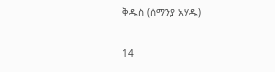ቅዱስ (ሰማንያ አሃዱ)

14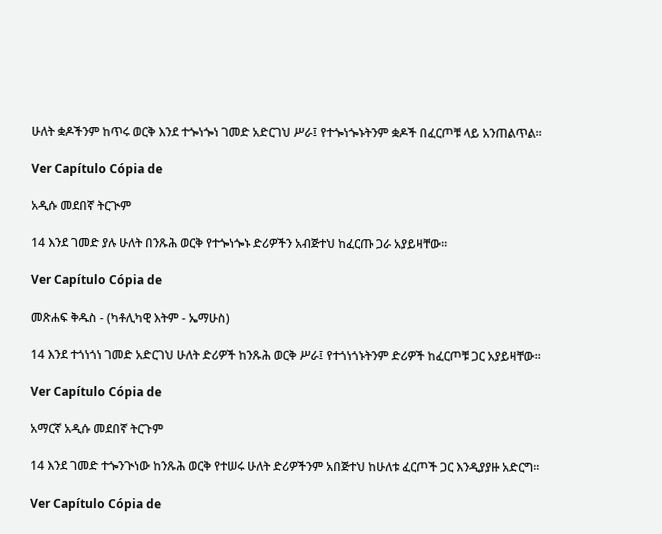ሁለት ቋዶችንም ከጥሩ ወርቅ እንደ ተጐነጐነ ገመድ አድርገህ ሥራ፤ የተጐነጐኑትንም ቋዶች በፈርጦቹ ላይ አንጠልጥል።

Ver Capítulo Cópia de

አዲሱ መደበኛ ትርጒም

14 እንደ ገመድ ያሉ ሁለት በንጹሕ ወርቅ የተጐነጐኑ ድሪዎችን አብጅተህ ከፈርጡ ጋራ አያይዛቸው።

Ver Capítulo Cópia de

መጽሐፍ ቅዱስ - (ካቶሊካዊ እትም - ኤማሁስ)

14 እንደ ተጎነጎነ ገመድ አድርገህ ሁለት ድሪዎች ከንጹሕ ወርቅ ሥራ፤ የተጎነጎኑትንም ድሪዎች ከፈርጦቹ ጋር አያይዛቸው።

Ver Capítulo Cópia de

አማርኛ አዲሱ መደበኛ ትርጉም

14 እንደ ገመድ ተጐንጒነው ከንጹሕ ወርቅ የተሠሩ ሁለት ድሪዎችንም አበጅተህ ከሁለቱ ፈርጦች ጋር እንዲያያዙ አድርግ።

Ver Capítulo Cópia de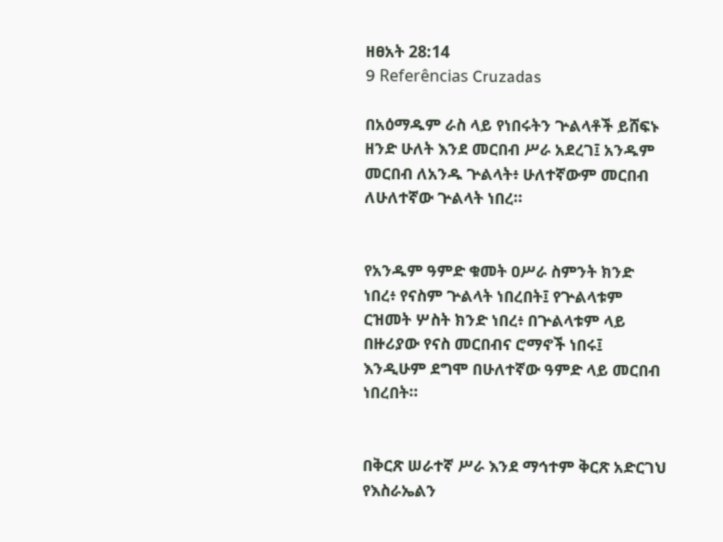ዘፀአት 28:14
9 Referências Cruzadas

በአዕማዱም ራስ ላይ የነበሩትን ጕልላቶች ይሸፍኑ ዘንድ ሁለት እንደ መርበብ ሥራ አደረገ፤ አንዱም መርበብ ለአንዱ ጕልላት፥ ሁለተኛውም መርበብ ለሁለተኛው ጕልላት ነበረ።


የአንዱም ዓምድ ቁመት ዐሥራ ስምንት ክንድ ነበረ፥ የናስም ጕልላት ነበረበት፤ የጕልላቱም ርዝመት ሦስት ክንድ ነበረ፥ በጕልላቱም ላይ በዙሪያው የናስ መርበብና ሮማኖች ነበሩ፤ እንዲሁም ደግሞ በሁለተኛው ዓምድ ላይ መርበብ ነበረበት።


በቅርጽ ሠራተኛ ሥራ እንደ ማኅተም ቅርጽ አድርገህ የእስራኤልን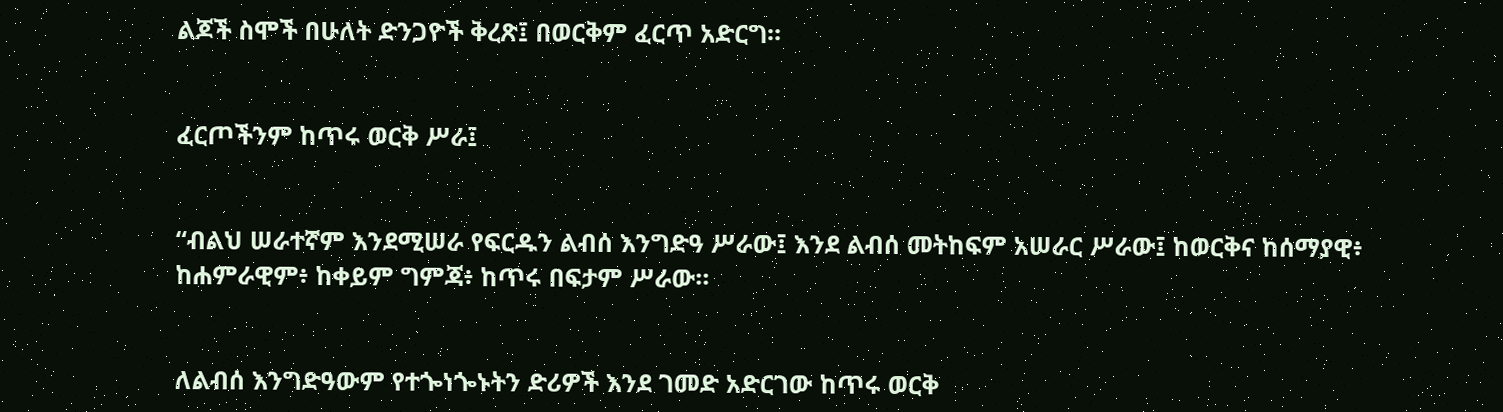ልጆች ስሞች በሁለት ድንጋዮች ቅረጽ፤ በወርቅም ፈርጥ አድርግ።


ፈርጦችንም ከጥሩ ወርቅ ሥራ፤


“ብልህ ሠራተኛም እንደሚሠራ የፍርዱን ልብሰ እንግድዓ ሥራው፤ እንደ ልብሰ መትከፍም አሠራር ሥራው፤ ከወርቅና ከሰማያዊ፥ ከሐምራዊም፥ ከቀይም ግምጃ፥ ከጥሩ በፍታም ሥራው።


ለልብሰ እንግድዓውም የተጐነጐኑትን ድሪዎች እንደ ገመድ አድርገው ከጥሩ ወርቅ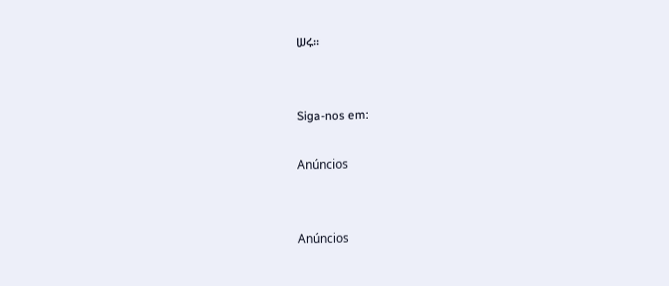ሠሩ።


Siga-nos em:

Anúncios


Anúncios